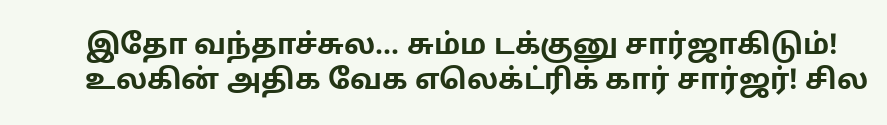இதோ வந்தாச்சுல... சும்ம டக்குனு சார்ஜாகிடும்! உலகின் அதிக வேக எலெக்ட்ரிக் கார் சார்ஜர்! சில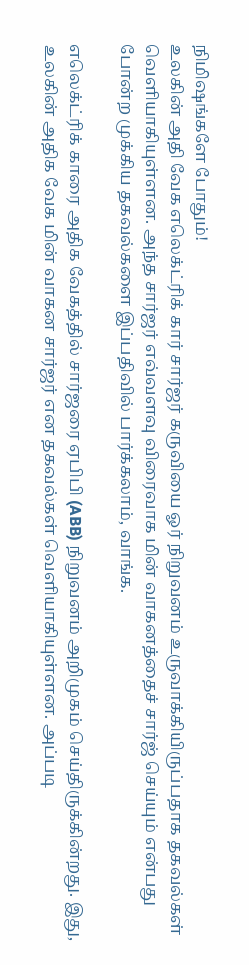நிமிஷங்களே போதும்!
உலகின் அதி வேக எலெக்ட்ரிக் கார் சார்ஜர் கருவியை ஓர் நிறுவனம் உருவாக்கியிருப்பதாக தகவல்கள் வெளியாகியுள்ளன. அந்த சார்ஜர் எவ்வளவு விரைவாக மின் வாகனத்தைச் சார்ஜ் செய்யும் என்பது போன்ற முக்கிய தகவல்களை இப்பதிவில் பார்க்கலாம், வாங்க.

எலெக்ட்ரிக் காரை அதிக வேகத்தில் சார்ஜரை ஏபிபி (ABB) நிறுவனம் அறிமுகம் செய்திருக்கின்றது. இது, உலகின் அதிக வேக மின் வாகன சார்ஜர் என தகவல்கள் வெளியாகியுள்ளன. அப்படி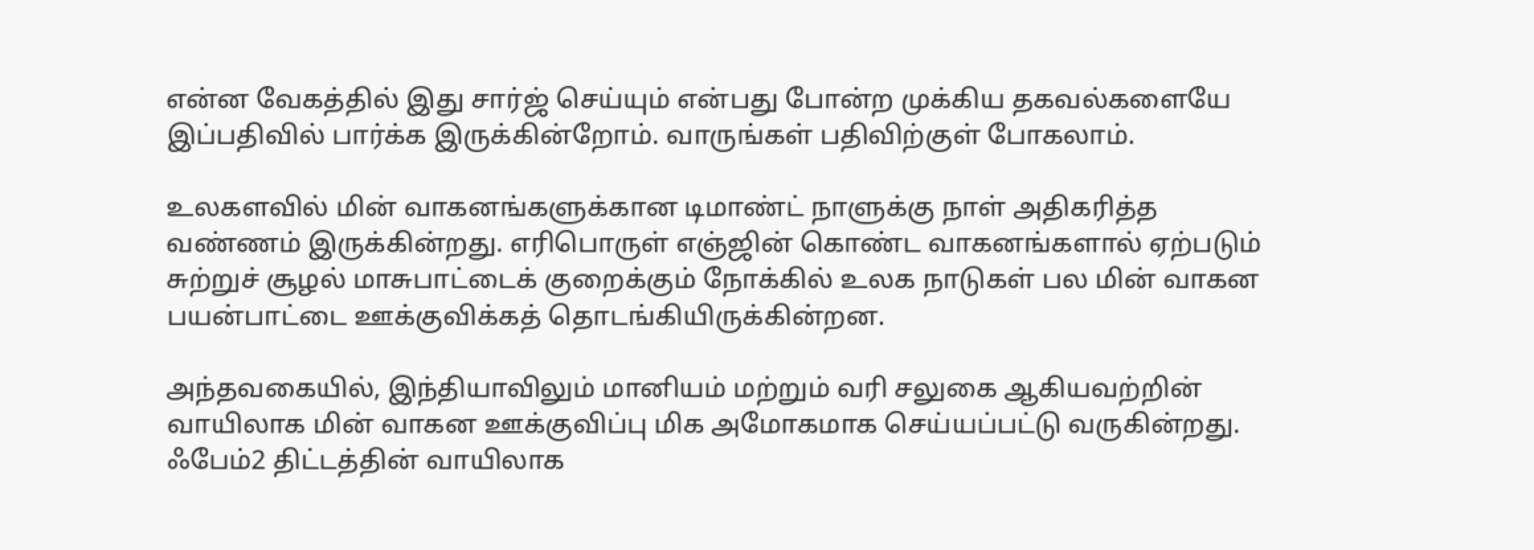என்ன வேகத்தில் இது சார்ஜ் செய்யும் என்பது போன்ற முக்கிய தகவல்களையே இப்பதிவில் பார்க்க இருக்கின்றோம். வாருங்கள் பதிவிற்குள் போகலாம்.

உலகளவில் மின் வாகனங்களுக்கான டிமாண்ட் நாளுக்கு நாள் அதிகரித்த வண்ணம் இருக்கின்றது. எரிபொருள் எஞ்ஜின் கொண்ட வாகனங்களால் ஏற்படும் சுற்றுச் சூழல் மாசுபாட்டைக் குறைக்கும் நோக்கில் உலக நாடுகள் பல மின் வாகன பயன்பாட்டை ஊக்குவிக்கத் தொடங்கியிருக்கின்றன.

அந்தவகையில், இந்தியாவிலும் மானியம் மற்றும் வரி சலுகை ஆகியவற்றின் வாயிலாக மின் வாகன ஊக்குவிப்பு மிக அமோகமாக செய்யப்பட்டு வருகின்றது. ஃபேம்2 திட்டத்தின் வாயிலாக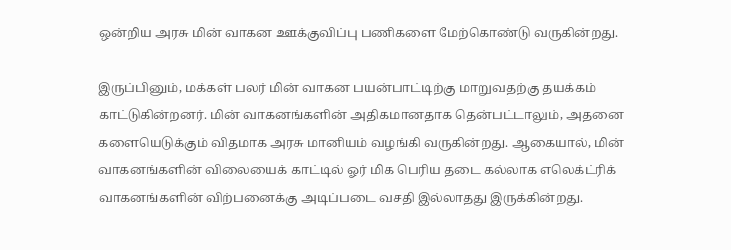ஒன்றிய அரசு மின் வாகன ஊக்குவிப்பு பணிகளை மேற்கொண்டு வருகின்றது.

இருப்பினும், மக்கள் பலர் மின் வாகன பயன்பாட்டிற்கு மாறுவதற்கு தயக்கம் காட்டுகின்றனர். மின் வாகனங்களின் அதிகமானதாக தென்பட்டாலும், அதனை களையெடுக்கும் விதமாக அரசு மானியம் வழங்கி வருகின்றது. ஆகையால், மின் வாகனங்களின் விலையைக் காட்டில் ஓர் மிக பெரிய தடை கல்லாக எலெக்ட்ரிக் வாகனங்களின் விற்பனைக்கு அடிப்படை வசதி இல்லாதது இருக்கின்றது.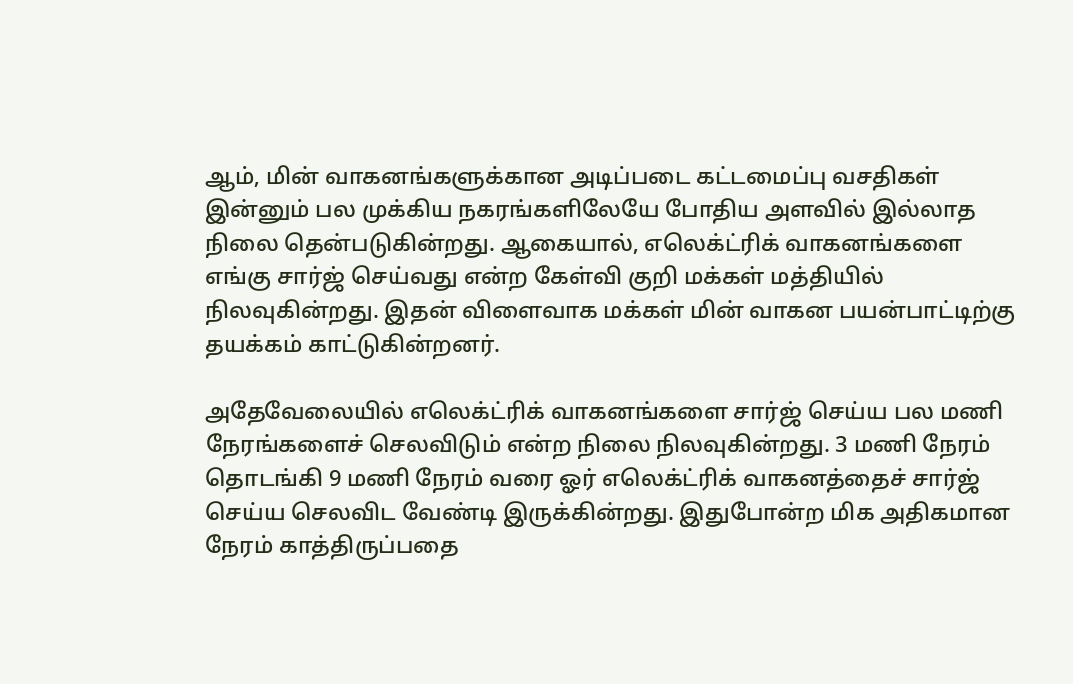ஆம், மின் வாகனங்களுக்கான அடிப்படை கட்டமைப்பு வசதிகள் இன்னும் பல முக்கிய நகரங்களிலேயே போதிய அளவில் இல்லாத நிலை தென்படுகின்றது. ஆகையால், எலெக்ட்ரிக் வாகனங்களை எங்கு சார்ஜ் செய்வது என்ற கேள்வி குறி மக்கள் மத்தியில் நிலவுகின்றது. இதன் விளைவாக மக்கள் மின் வாகன பயன்பாட்டிற்கு தயக்கம் காட்டுகின்றனர்.

அதேவேலையில் எலெக்ட்ரிக் வாகனங்களை சார்ஜ் செய்ய பல மணி நேரங்களைச் செலவிடும் என்ற நிலை நிலவுகின்றது. 3 மணி நேரம் தொடங்கி 9 மணி நேரம் வரை ஓர் எலெக்ட்ரிக் வாகனத்தைச் சார்ஜ் செய்ய செலவிட வேண்டி இருக்கின்றது. இதுபோன்ற மிக அதிகமான நேரம் காத்திருப்பதை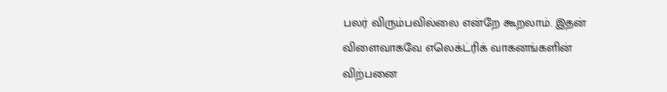பலர் விரும்பவில்லை என்றே கூறலாம். இதன் விளைவாகவே எலெக்ட்ரிக் வாகனங்களின் விற்பனை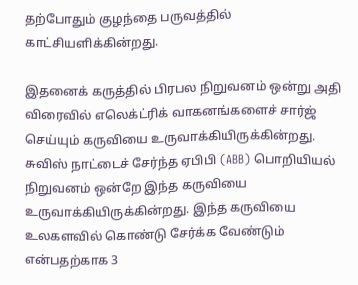தற்போதும் குழந்தை பருவத்தில் காட்சியளிக்கின்றது.

இதனைக் கருத்தில் பிரபல நிறுவனம் ஒன்று அதி விரைவில் எலெக்ட்ரிக் வாகனங்களைச் சார்ஜ் செய்யும் கருவியை உருவாக்கியிருக்கின்றது. சுவிஸ் நாட்டைச் சேர்ந்த ஏபிபி (ABB) பொறியியல் நிறுவனம் ஒன்றே இந்த கருவியை உருவாக்கியிருக்கின்றது. இந்த கருவியை உலகளவில் கொண்டு சேர்க்க வேண்டும் என்பதற்காக 3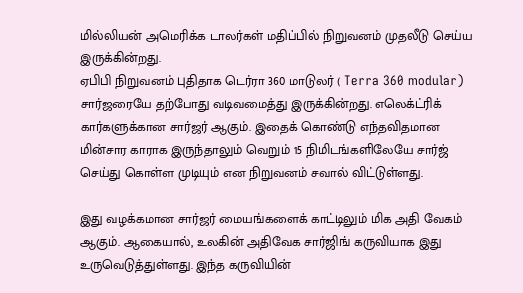மில்லியன் அமெரிக்க டாலர்கள் மதிப்பில் நிறுவனம் முதலீடு செய்ய இருக்கின்றது.
ஏபிபி நிறுவனம் புதிதாக டெர்ரா 360 மாடுலர் ( Terra 360 modular) சார்ஜரையே தற்போது வடிவமைத்து இருக்கின்றது. எலெக்ட்ரிக் கார்களுக்கான சார்ஜர் ஆகும். இதைக் கொண்டு எந்தவிதமான மின்சார காராக இருந்தாலும் வெறும் 15 நிமிடங்களிலேயே சார்ஜ் செய்து கொள்ள முடியும் என நிறுவனம் சவால் விட்டுள்ளது.

இது வழக்கமான சார்ஜர் மையங்களைக் காட்டிலும் மிக அதி வேகம் ஆகும். ஆகையால், உலகின் அதிவேக சார்ஜிங் கருவியாக இது உருவெடுத்துள்ளது. இந்த கருவியின்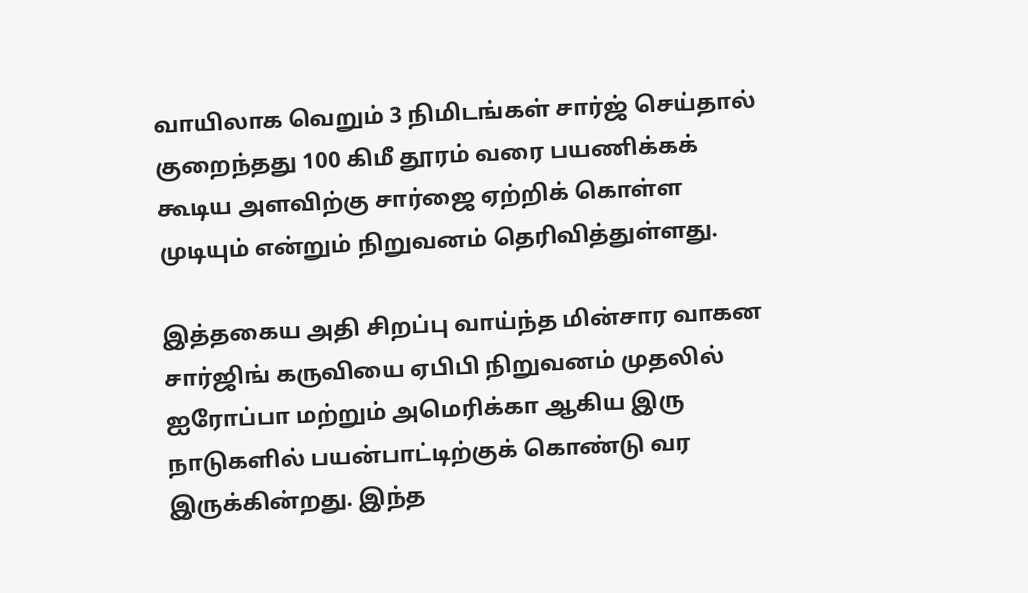வாயிலாக வெறும் 3 நிமிடங்கள் சார்ஜ் செய்தால் குறைந்தது 100 கிமீ தூரம் வரை பயணிக்கக் கூடிய அளவிற்கு சார்ஜை ஏற்றிக் கொள்ள முடியும் என்றும் நிறுவனம் தெரிவித்துள்ளது.

இத்தகைய அதி சிறப்பு வாய்ந்த மின்சார வாகன சார்ஜிங் கருவியை ஏபிபி நிறுவனம் முதலில் ஐரோப்பா மற்றும் அமெரிக்கா ஆகிய இரு நாடுகளில் பயன்பாட்டிற்குக் கொண்டு வர இருக்கின்றது. இந்த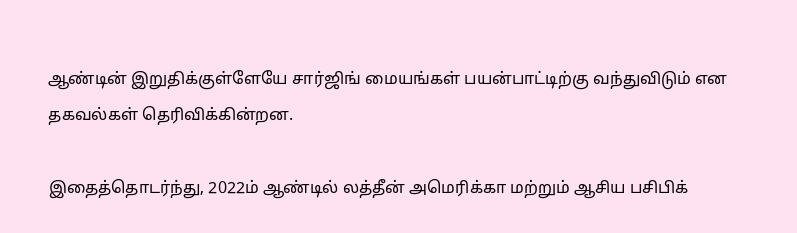ஆண்டின் இறுதிக்குள்ளேயே சார்ஜிங் மையங்கள் பயன்பாட்டிற்கு வந்துவிடும் என தகவல்கள் தெரிவிக்கின்றன.

இதைத்தொடர்ந்து, 2022ம் ஆண்டில் லத்தீன் அமெரிக்கா மற்றும் ஆசிய பசிபிக்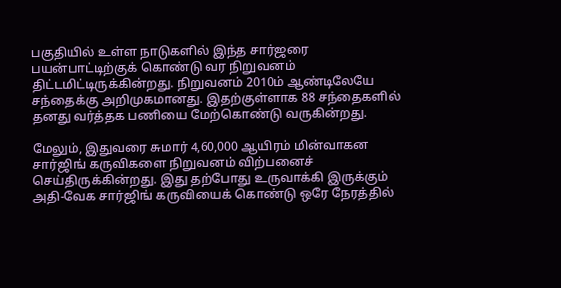பகுதியில் உள்ள நாடுகளில் இந்த சார்ஜரை பயன்பாட்டிற்குக் கொண்டு வர நிறுவனம் திட்டமிட்டிருக்கின்றது. நிறுவனம் 2010ம் ஆண்டிலேயே சந்தைக்கு அறிமுகமானது. இதற்குள்ளாக 88 சந்தைகளில் தனது வர்த்தக பணியை மேற்கொண்டு வருகின்றது.

மேலும், இதுவரை சுமார் 4,60,000 ஆயிரம் மின்வாகன சார்ஜிங் கருவிகளை நிறுவனம் விற்பனைச் செய்திருக்கின்றது. இது தற்போது உருவாக்கி இருக்கும் அதி-வேக சார்ஜிங் கருவியைக் கொண்டு ஒரே நேரத்தில்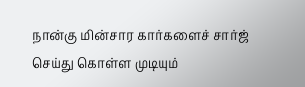நான்கு மின்சார கார்களைச் சார்ஜ் செய்து கொள்ள முடியும்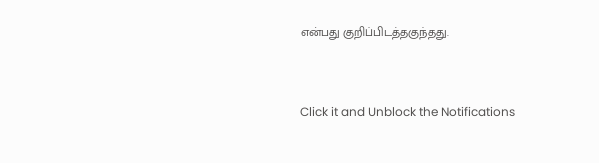என்பது குறிப்பிடத்தகுந்தது.


Click it and Unblock the Notifications